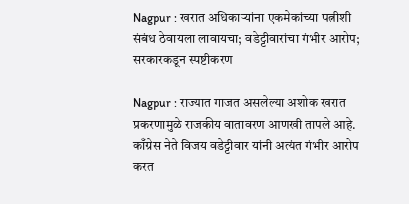Nagpur : खरात अधिकाऱ्यांना एकमेकांच्या पत्नीशी संबंध ठेवायला लावायचा; वडेट्टीवारांचा गंभीर आरोप; सरकारकडून स्पष्टीकरण

Nagpur : राज्यात गाजत असलेल्या अशोक खरात प्रकरणामुळे राजकीय वातावरण आणखी तापले आहे. काँग्रेस नेते विजय वडेट्टीवार यांनी अत्यंत गंभीर आरोप करत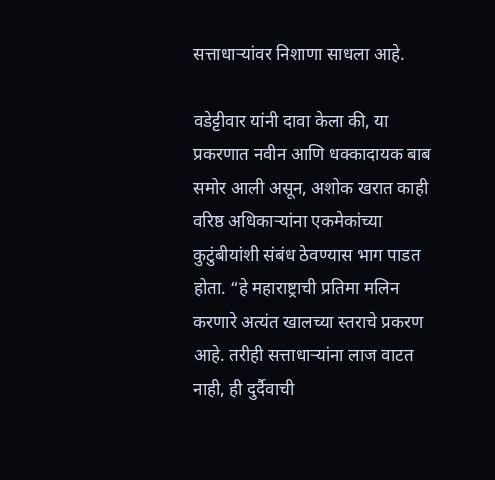सत्ताधाऱ्यांवर निशाणा साधला आहे.

वडेट्टीवार यांनी दावा केला की, या प्रकरणात नवीन आणि धक्कादायक बाब समोर आली असून, अशोक खरात काही वरिष्ठ अधिकाऱ्यांना एकमेकांच्या कुटुंबीयांशी संबंध ठेवण्यास भाग पाडत होता. “हे महाराष्ट्राची प्रतिमा मलिन करणारे अत्यंत खालच्या स्तराचे प्रकरण आहे. तरीही सत्ताधाऱ्यांना लाज वाटत नाही, ही दुर्दैवाची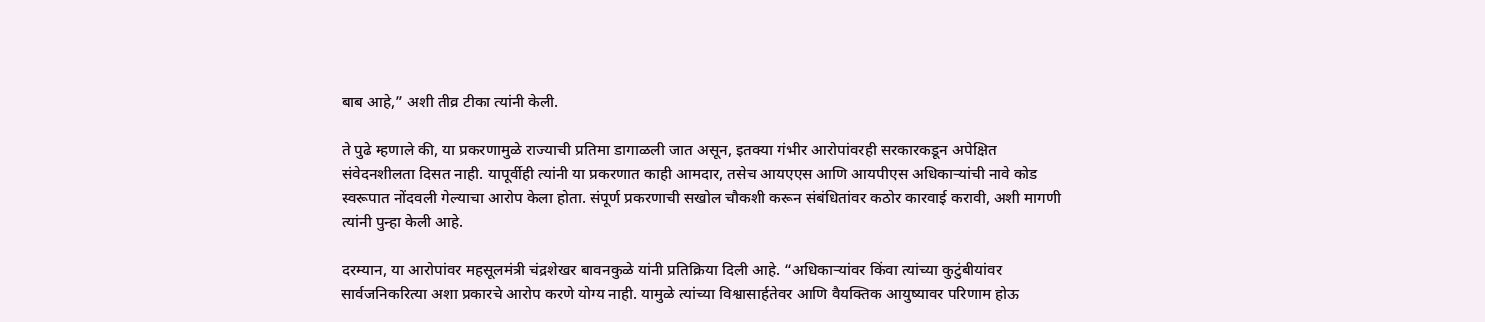बाब आहे,” अशी तीव्र टीका त्यांनी केली.

ते पुढे म्हणाले की, या प्रकरणामुळे राज्याची प्रतिमा डागाळली जात असून, इतक्या गंभीर आरोपांवरही सरकारकडून अपेक्षित संवेदनशीलता दिसत नाही. यापूर्वीही त्यांनी या प्रकरणात काही आमदार, तसेच आयएएस आणि आयपीएस अधिकाऱ्यांची नावे कोड स्वरूपात नोंदवली गेल्याचा आरोप केला होता. संपूर्ण प्रकरणाची सखोल चौकशी करून संबंधितांवर कठोर कारवाई करावी, अशी मागणी त्यांनी पुन्हा केली आहे.

दरम्यान, या आरोपांवर महसूलमंत्री चंद्रशेखर बावनकुळे यांनी प्रतिक्रिया दिली आहे. “अधिकाऱ्यांवर किंवा त्यांच्या कुटुंबीयांवर सार्वजनिकरित्या अशा प्रकारचे आरोप करणे योग्य नाही. यामुळे त्यांच्या विश्वासार्हतेवर आणि वैयक्तिक आयुष्यावर परिणाम होऊ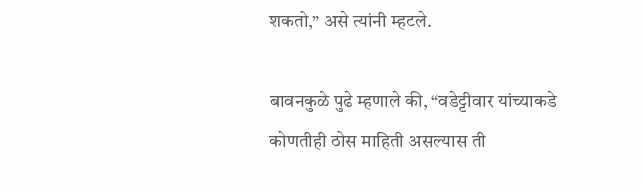शकतो,” असे त्यांनी म्हटले.

बावनकुळे पुढे म्हणाले की, “वडेट्टीवार यांच्याकडे कोणतीही ठोस माहिती असल्यास ती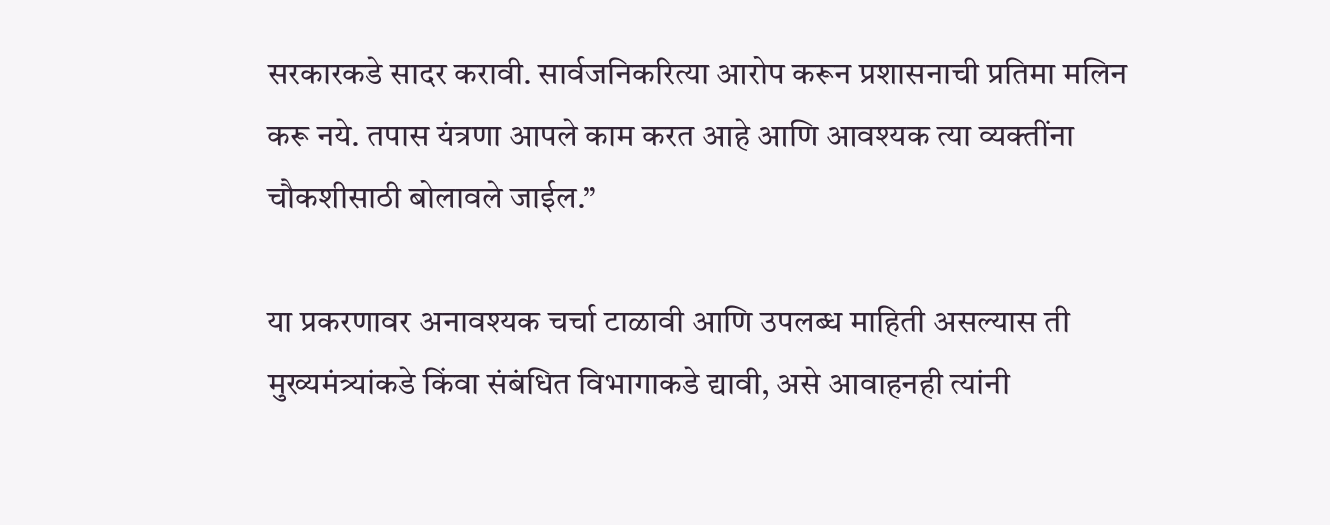सरकारकडे सादर करावी. सार्वजनिकरित्या आरोप करून प्रशासनाची प्रतिमा मलिन करू नये. तपास यंत्रणा आपले काम करत आहे आणि आवश्यक त्या व्यक्तींना चौकशीसाठी बोलावले जाईल.”

या प्रकरणावर अनावश्यक चर्चा टाळावी आणि उपलब्ध माहिती असल्यास ती मुख्यमंत्र्यांकडे किंवा संबंधित विभागाकडे द्यावी, असे आवाहनही त्यांनी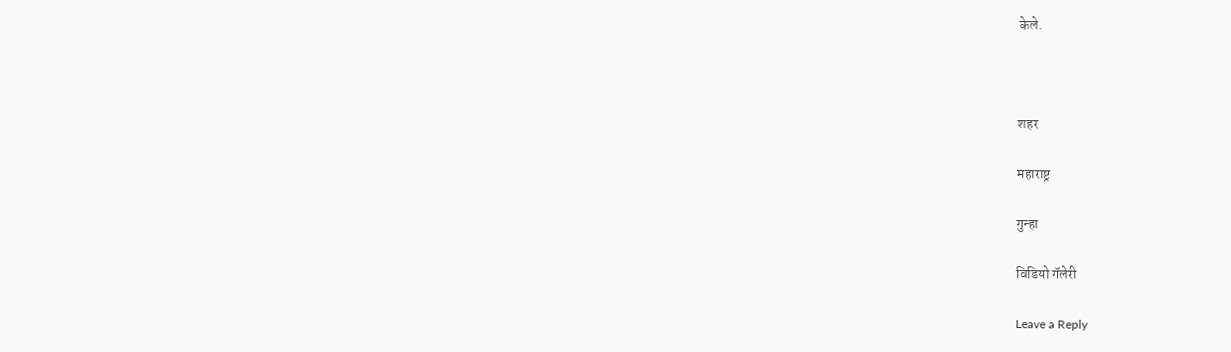केले.



शहर

महाराष्ट्र

गुन्हा

विडियो गॅलेरी

Leave a Reply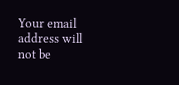Your email address will not be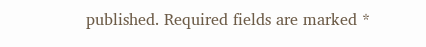published. Required fields are marked *